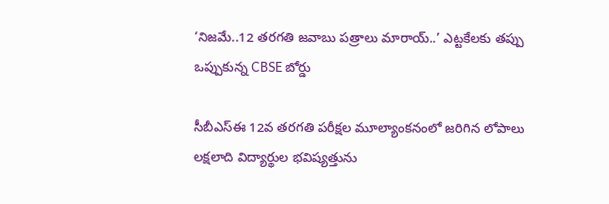‘నిజమే..12 తరగతి జవాబు పత్రాలు మారాయ్‌..’ ఎట్టకేలకు తప్పు ఒప్పుకున్న CBSE బోర్డు

సీబీఎస్‌ఈ 12వ తరగతి పరీక్షల మూల్యాంకనంలో జరిగిన లోపాలు లక్షలాది విద్యార్థుల భవిష్యత్తును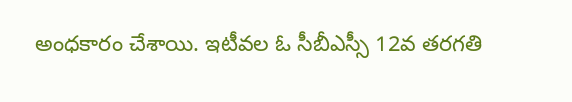అంధకారం చేశాయి. ఇటీవల ఓ సీబీఎస్సీ 12వ తరగతి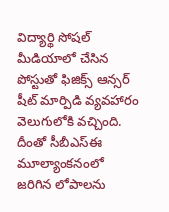విద్యార్థి సోషల్ మీడియాలో చేసిన పోస్టుతో ఫిజిక్స్ ఆన్సర్ షీట్ మార్పిడి వ్యవహారం వెలుగులోకి వచ్చింది. దీంతో సీబీఎస్‌ఈ మూల్యాంకనంలో జరిగిన లోపాలను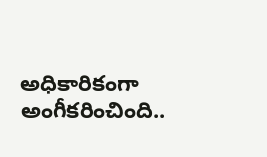అధికారికంగా అంగీకరించింది..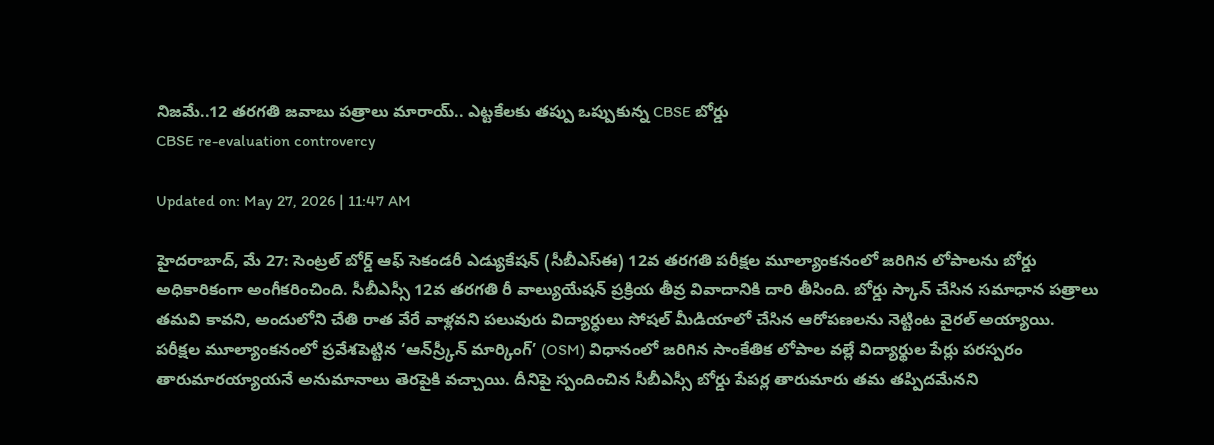నిజమే..12 తరగతి జవాబు పత్రాలు మారాయ్‌.. ఎట్టకేలకు తప్పు ఒప్పుకున్న CBSE బోర్డు
CBSE re-evaluation controvercy

Updated on: May 27, 2026 | 11:47 AM

హైదరాబాద్‌, మే 27: సెంట్రల్ బోర్డ్ ఆఫ్ సెకండరీ ఎడ్యుకేషన్ (సీబీఎస్‌ఈ) 12వ తరగతి పరీక్షల మూల్యాంకనంలో జరిగిన లోపాలను బోర్డు అధికారికంగా అంగీకరించింది. సీబీఎస్సీ 12వ తరగతి రీ వాల్యుయేషన్‌ ప్రక్రియ తీవ్ర వివాదానికి దారి తీసింది. బోర్డు స్కాన్ చేసిన సమాధాన పత్రాలు తమవి కావని, అందులోని చేతి రాత వేరే వాళ్లవని పలువురు విద్యార్ధులు సోషల్ మీడియాలో చేసిన ఆరోపణలను నెట్టింట వైరల్‌ అయ్యాయి. పరీక్షల మూల్యాంకనంలో ప్రవేశపెట్టిన ‘ఆన్‌స్ర్కీన్‌ మార్కింగ్‌’ (OSM) విధానంలో జరిగిన సాంకేతిక లోపాల వల్లే విద్యార్థుల పేర్లు పరస్పరం తారుమారయ్యాయనే అనుమానాలు తెరపైకి వచ్చాయి. దీనిపై స్పందించిన సీబీఎస్సీ బోర్డు పేపర్ల తారుమారు తమ తప్పిదమేనని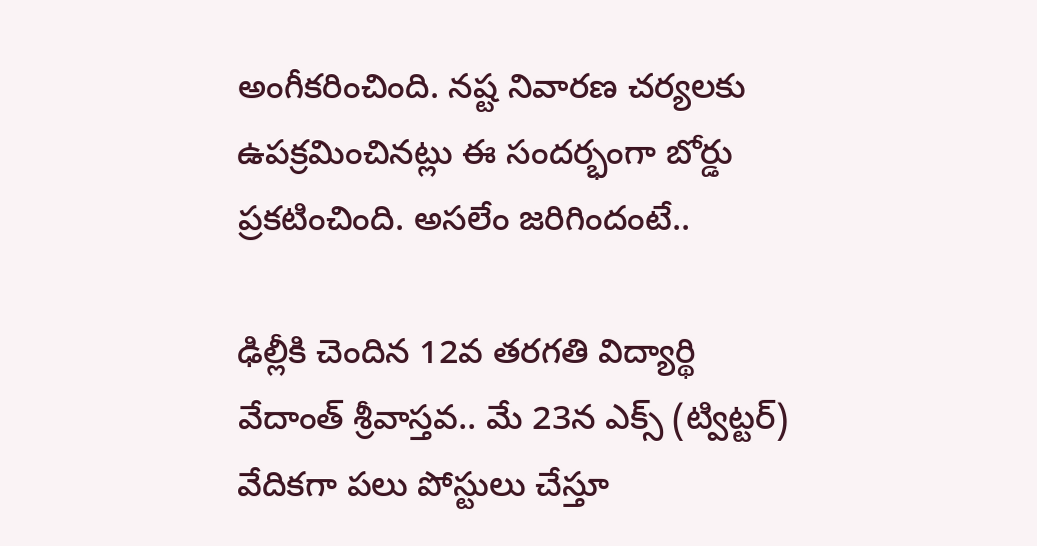అంగీకరించింది. నష్ట నివారణ చర్యలకు ఉపక్రమించినట్లు ఈ సందర్భంగా బోర్డు ప్రకటించింది. అసలేం జరిగిందంటే..

ఢిల్లీకి చెందిన 12వ తరగతి విద్యార్థి వేదాంత్ శ్రీవాస్తవ.. మే 23న ఎక్స్ (ట్విట్టర్) వేదికగా పలు పోస్టులు చేస్తూ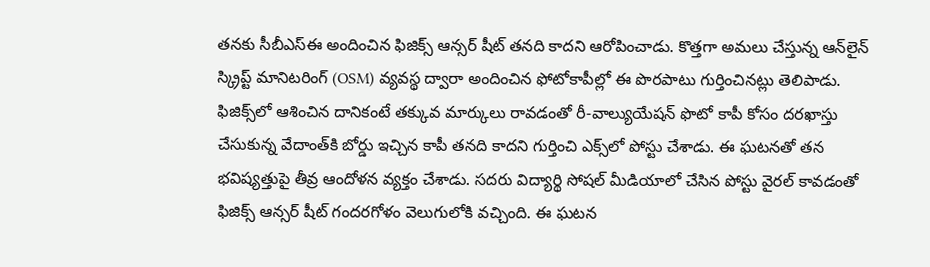తనకు సీబీఎస్‌ఈ అందించిన ఫిజిక్స్ ఆన్సర్ షీట్ తనది కాదని ఆరోపించాడు. కొత్తగా అమలు చేస్తున్న ఆన్‌లైన్ స్క్రిప్ట్ మానిటరింగ్ (OSM) వ్యవస్థ ద్వారా అందించిన ఫోటోకాపీల్లో ఈ పొరపాటు గుర్తించినట్లు తెలిపాడు. ఫిజిక్స్‌లో ఆశించిన దానికంటే తక్కువ మార్కులు రావడంతో రీ-వాల్యుయేషన్‌ ఫొటో కాపీ కోసం దరఖాస్తు చేసుకున్న వేదాంత్‌కి బోర్డు ఇచ్చిన కాపీ తనది కాదని గుర్తించి ఎక్స్‌లో పోస్టు చేశాడు. ఈ ఘటనతో తన భవిష్యత్తుపై తీవ్ర ఆందోళన వ్యక్తం చేశాడు. సదరు విద్యార్థి సోషల్ మీడియాలో చేసిన పోస్టు వైరల్ కావడంతో ఫిజిక్స్ ఆన్సర్ షీట్ గందరగోళం వెలుగులోకి వచ్చింది. ఈ ఘటన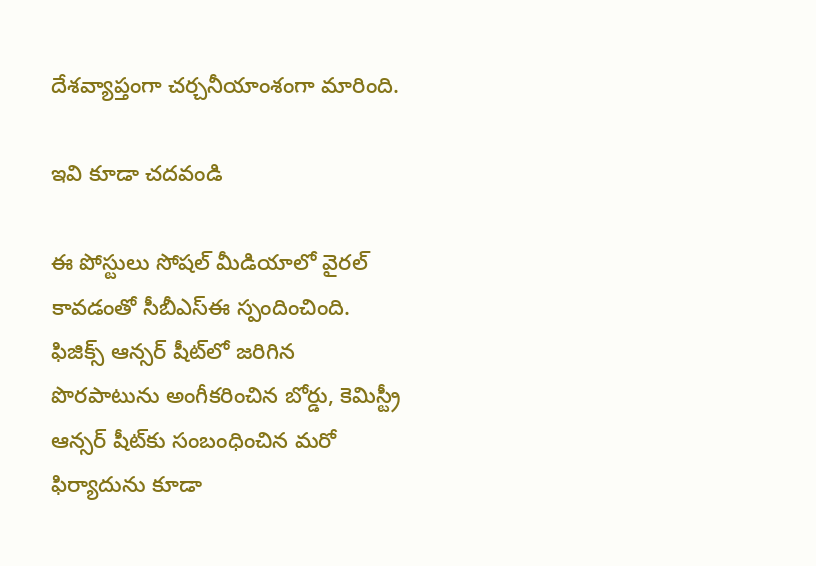దేశవ్యాప్తంగా చర్చనీయాంశంగా మారింది.

ఇవి కూడా చదవండి

ఈ పోస్టులు సోషల్ మీడియాలో వైరల్ కావడంతో సీబీఎస్‌ఈ స్పందించింది. ఫిజిక్స్ ఆన్సర్ షీట్‌లో జరిగిన పొరపాటును అంగీకరించిన బోర్డు, కెమిస్ట్రీ ఆన్సర్ షీట్‌కు సంబంధించిన మరో ఫిర్యాదును కూడా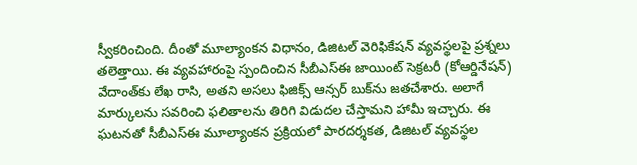స్వీకరించింది. దీంతో మూల్యాంకన విధానం, డిజిటల్ వెరిఫికేషన్ వ్యవస్థలపై ప్రశ్నలు తలెత్తాయి. ఈ వ్యవహారంపై స్పందించిన సీబీఎస్‌ఈ జాయింట్ సెక్రటరీ (కోఆర్డినేషన్) వేదాంత్‌కు లేఖ రాసి, అతని అసలు ఫిజిక్స్ ఆన్సర్ బుక్‌ను జతచేశారు. అలాగే మార్కులను సవరించి ఫలితాలను తిరిగి విడుదల చేస్తామని హామీ ఇచ్చారు. ఈ ఘటనతో సీబీఎస్‌ఈ మూల్యాంకన ప్రక్రియలో పారదర్శకత, డిజిటల్ వ్యవస్థల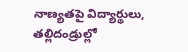నాణ్యతపై విద్యార్థులు, తల్లిదండ్రుల్లో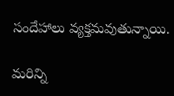సందేహాలు వ్యక్తమవుతున్నాయి.

మరిన్ని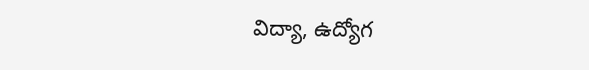విద్యా, ఉద్యోగ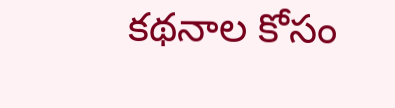కథనాల కోసం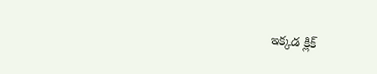ఇక్కడ క్లిక్‌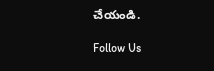చేయండి.

Follow Us